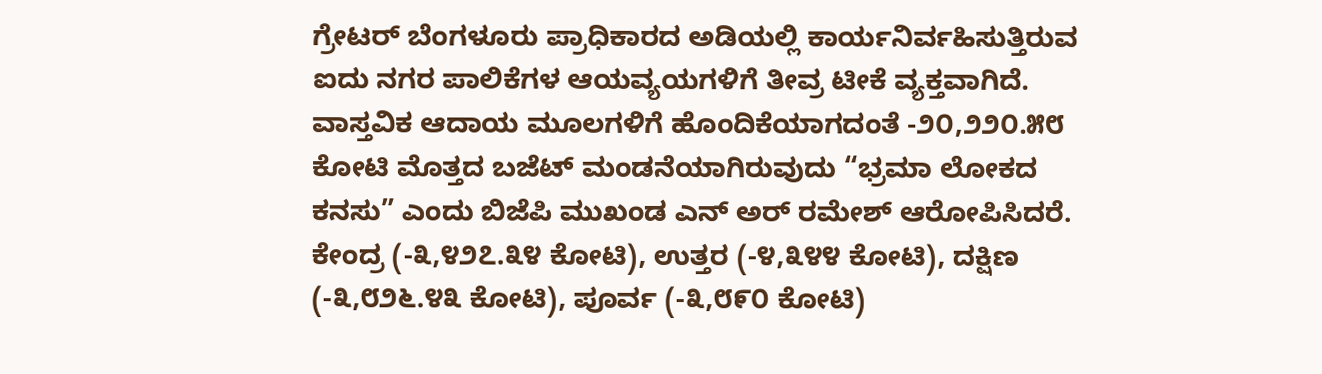ಗ್ರೇಟರ್ ಬೆಂಗಳೂರು ಪ್ರಾಧಿಕಾರದ ಅಡಿಯಲ್ಲಿ ಕಾರ್ಯನಿರ್ವಹಿಸುತ್ತಿರುವ ಐದು ನಗರ ಪಾಲಿಕೆಗಳ ಆಯವ್ಯಯಗಳಿಗೆ ತೀವ್ರ ಟೀಕೆ ವ್ಯಕ್ತವಾಗಿದೆ. ವಾಸ್ತವಿಕ ಆದಾಯ ಮೂಲಗಳಿಗೆ ಹೊಂದಿಕೆಯಾಗದಂತೆ -೨೦,೨೨೦.೫೮ ಕೋಟಿ ಮೊತ್ತದ ಬಜೆಟ್ ಮಂಡನೆಯಾಗಿರುವುದು “ಭ್ರಮಾ ಲೋಕದ ಕನಸು” ಎಂದು ಬಿಜೆಪಿ ಮುಖಂಡ ಎನ್ ಅರ್ ರಮೇಶ್ ಆರೋಪಿಸಿದರೆ.
ಕೇಂದ್ರ (-೩,೪೨೭.೩೪ ಕೋಟಿ), ಉತ್ತರ (-೪,೩೪೪ ಕೋಟಿ), ದಕ್ಷಿಣ (-೩,೮೨೬.೪೩ ಕೋಟಿ), ಪೂರ್ವ (-೩,೮೯೦ ಕೋಟಿ)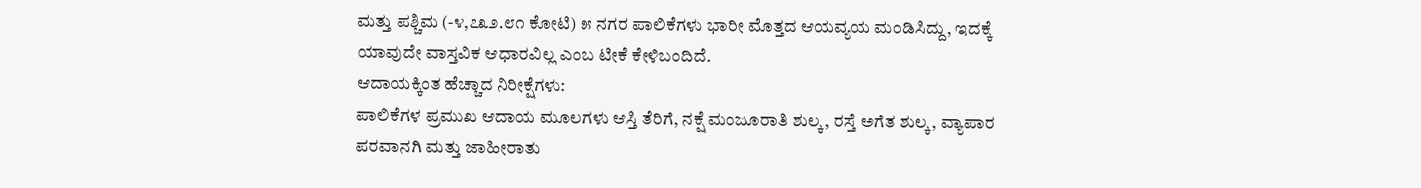ಮತ್ತು ಪಶ್ಚಿಮ (-೪,೭೩೨.೮೧ ಕೋಟಿ) ೫ ನಗರ ಪಾಲಿಕೆಗಳು ಭಾರೀ ಮೊತ್ತದ ಆಯವ್ಯಯ ಮಂಡಿಸಿದ್ದು, ಇದಕ್ಕೆ ಯಾವುದೇ ವಾಸ್ತವಿಕ ಆಧಾರವಿಲ್ಲ ಎಂಬ ಟೀಕೆ ಕೇಳಿಬಂದಿದೆ.
ಆದಾಯಕ್ಕಿಂತ ಹೆಚ್ಚಾದ ನಿರೀಕ್ಷೆಗಳು:
ಪಾಲಿಕೆಗಳ ಪ್ರಮುಖ ಆದಾಯ ಮೂಲಗಳು ಆಸ್ತಿ ತೆರಿಗೆ, ನಕ್ಷೆ ಮಂಜೂರಾತಿ ಶುಲ್ಕ, ರಸ್ತೆ ಅಗೆತ ಶುಲ್ಕ, ವ್ಯಾಪಾರ ಪರವಾನಗಿ ಮತ್ತು ಜಾಹೀರಾತು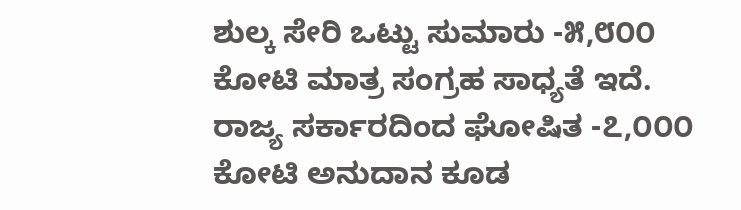ಶುಲ್ಕ ಸೇರಿ ಒಟ್ಟು ಸುಮಾರು -೫,೮೦೦ ಕೋಟಿ ಮಾತ್ರ ಸಂಗ್ರಹ ಸಾಧ್ಯತೆ ಇದೆ. ರಾಜ್ಯ ಸರ್ಕಾರದಿಂದ ಘೋಷಿತ -೭,೦೦೦ ಕೋಟಿ ಅನುದಾನ ಕೂಡ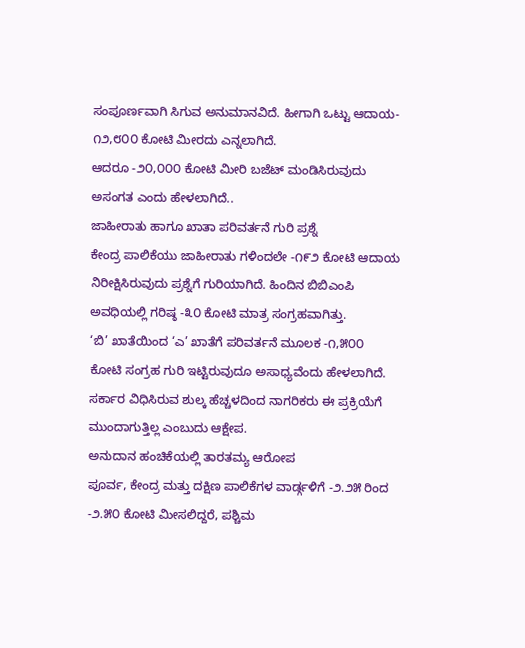ಸಂಪೂರ್ಣವಾಗಿ ಸಿಗುವ ಅನುಮಾನವಿದೆ. ಹೀಗಾಗಿ ಒಟ್ಟು ಆದಾಯ- ೧೨,೮೦೦ ಕೋಟಿ ಮೀರದು ಎನ್ನಲಾಗಿದೆ.
ಆದರೂ -೨೦,೦೦೦ ಕೋಟಿ ಮೀರಿ ಬಜೆಟ್ ಮಂಡಿಸಿರುವುದು ಅಸಂಗತ ಎಂದು ಹೇಳಲಾಗಿದೆ..
ಜಾಹೀರಾತು ಹಾಗೂ ಖಾತಾ ಪರಿವರ್ತನೆ ಗುರಿ ಪ್ರಶ್ನೆ
ಕೇಂದ್ರ ಪಾಲಿಕೆಯು ಜಾಹೀರಾತು ಗಳಿಂದಲೇ -೧೯೨ ಕೋಟಿ ಆದಾಯ ನಿರೀಕ್ಷಿಸಿರುವುದು ಪ್ರಶ್ನೆಗೆ ಗುರಿಯಾಗಿದೆ. ಹಿಂದಿನ ಬಿಬಿಎಂಪಿ ಅವಧಿಯಲ್ಲಿ ಗರಿಷ್ಠ -೩೦ ಕೋಟಿ ಮಾತ್ರ ಸಂಗ್ರಹವಾಗಿತ್ತು.
‘ಬಿ’ ಖಾತೆಯಿಂದ ‘ಎ’ ಖಾತೆಗೆ ಪರಿವರ್ತನೆ ಮೂಲಕ -೧,೫೦೦ ಕೋಟಿ ಸಂಗ್ರಹ ಗುರಿ ಇಟ್ಟಿರುವುದೂ ಅಸಾಧ್ಯವೆಂದು ಹೇಳಲಾಗಿದೆ. ಸರ್ಕಾರ ವಿಧಿಸಿರುವ ಶುಲ್ಕ ಹೆಚ್ಚಳದಿಂದ ನಾಗರಿಕರು ಈ ಪ್ರಕ್ರಿಯೆಗೆ ಮುಂದಾಗುತ್ತಿಲ್ಲ ಎಂಬುದು ಆಕ್ಷೇಪ.
ಅನುದಾನ ಹಂಚಿಕೆಯಲ್ಲಿ ತಾರತಮ್ಯ ಆರೋಪ
ಪೂರ್ವ, ಕೇಂದ್ರ ಮತ್ತು ದಕ್ಷಿಣ ಪಾಲಿಕೆಗಳ ವಾರ್ಡ್ಗಳಿಗೆ -೨.೨೫ ರಿಂದ -೨.೫೦ ಕೋಟಿ ಮೀಸಲಿದ್ದರೆ, ಪಶ್ಚಿಮ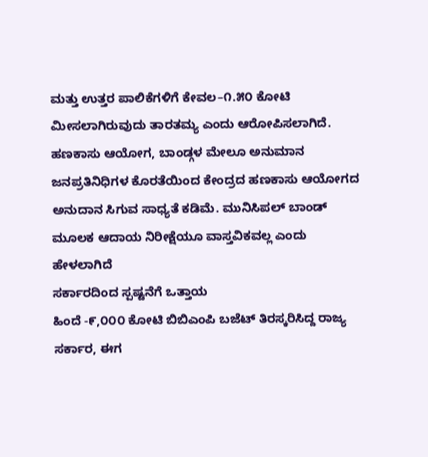ಮತ್ತು ಉತ್ತರ ಪಾಲಿಕೆಗಳಿಗೆ ಕೇವಲ–೧.೫೦ ಕೋಟಿ ಮೀಸಲಾಗಿರುವುದು ತಾರತಮ್ಯ ಎಂದು ಆರೋಪಿಸಲಾಗಿದೆ.
ಹಣಕಾಸು ಆಯೋಗ, ಬಾಂಡ್ಗಳ ಮೇಲೂ ಅನುಮಾನ
ಜನಪ್ರತಿನಿಧಿಗಳ ಕೊರತೆಯಿಂದ ಕೇಂದ್ರದ ಹಣಕಾಸು ಆಯೋಗದ ಅನುದಾನ ಸಿಗುವ ಸಾಧ್ಯತೆ ಕಡಿಮೆ. ಮುನಿಸಿಪಲ್ ಬಾಂಡ್ ಮೂಲಕ ಆದಾಯ ನಿರೀಕ್ಷೆಯೂ ವಾಸ್ತವಿಕವಲ್ಲ ಎಂದು ಹೇಳಲಾಗಿದೆ
ಸರ್ಕಾರದಿಂದ ಸ್ಪಷ್ಟನೆಗೆ ಒತ್ತಾಯ
ಹಿಂದೆ -೯,೦೦೦ ಕೋಟಿ ಬಿಬಿಎಂಪಿ ಬಜೆಟ್ ತಿರಸ್ಕರಿಸಿದ್ದ ರಾಜ್ಯ ಸರ್ಕಾರ, ಈಗ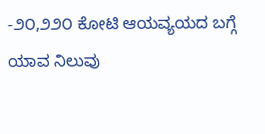-೨೦,೨೨೦ ಕೋಟಿ ಆಯವ್ಯಯದ ಬಗ್ಗೆ ಯಾವ ನಿಲುವು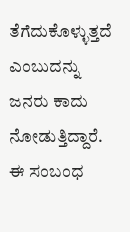ತೆಗೆದುಕೊಳ್ಳುತ್ತದೆ ಎಂಬುದನ್ನು ಜನರು ಕಾದು ನೋಡುತ್ತಿದ್ದಾರೆ.
ಈ ಸಂಬಂಧ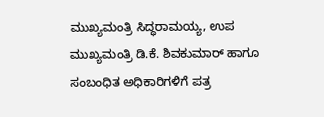ಮುಖ್ಯಮಂತ್ರಿ ಸಿದ್ಧರಾಮಯ್ಯ, ಉಪ ಮುಖ್ಯಮಂತ್ರಿ ಡಿ.ಕೆ. ಶಿವಕುಮಾರ್ ಹಾಗೂ ಸಂಬಂಧಿತ ಅಧಿಕಾರಿಗಳಿಗೆ ಪತ್ರ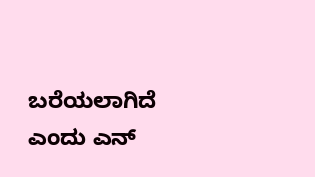ಬರೆಯಲಾಗಿದೆ ಎಂದು ಎನ್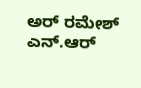ಅರ್ ರಮೇಶ್ ಎನ್.ಆರ್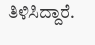ತಿಳಿಸಿದ್ದಾರೆ.